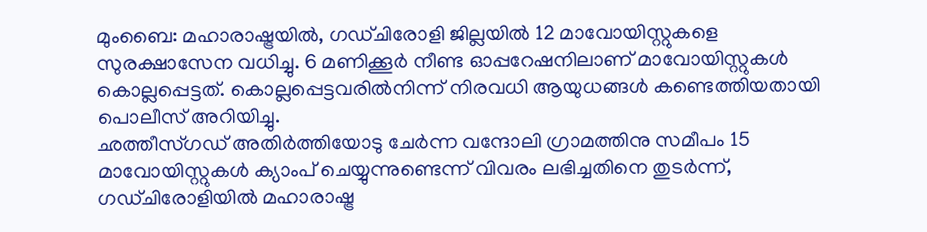മുംബൈ: മഹാരാഷ്ട്രയിൽ, ഗഡ്ചിരോളി ജില്ലയിൽ 12 മാവോയിസ്റ്റുകളെ സുരക്ഷാസേന വധിച്ചു. 6 മണിക്കൂർ നീണ്ട ഓപ്പറേഷനിലാണ് മാവോയിസ്റ്റുകൾ കൊല്ലപ്പെട്ടത്. കൊല്ലപ്പെട്ടവരിൽനിന്ന് നിരവധി ആയുധങ്ങൾ കണ്ടെത്തിയതായി പൊലീസ് അറിയിച്ചു.
ഛത്തീസ്ഗഡ് അതിർത്തിയോടു ചേർന്ന വന്ദോലി ഗ്രാമത്തിനു സമീപം 15 മാവോയിസ്റ്റുകൾ ക്യാംപ് ചെയ്യുന്നുണ്ടെന്ന് വിവരം ലഭിച്ചതിനെ തുടർന്ന്, ഗഡ്ചിരോളിയിൽ മഹാരാഷ്ട്ര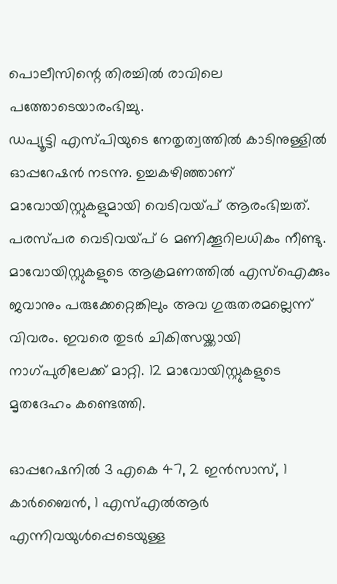പൊലീസിന്റെ തിരച്ചിൽ രാവിലെ പത്തോടെയാരംഭിച്ചു.
ഡപ്യൂട്ടി എസ്പിയുടെ നേതൃത്വത്തിൽ കാടിനുള്ളിൽ ഓപ്പറേഷൻ നടന്നു. ഉച്ചകഴിഞ്ഞാണ് മാവോയിസ്റ്റുകളുമായി വെടിവയ്പ് ആരംഭിച്ചത്. പരസ്പര വെടിവയ്പ് 6 മണിക്കൂറിലധികം നീണ്ടു.
മാവോയിസ്റ്റുകളുടെ ആക്രമണത്തിൽ എസ്ഐക്കും ജവാനും പരുക്കേറ്റെങ്കിലും അവ ഗുരുതരമല്ലെന്ന് വിവരം. ഇവരെ തുടർ ചികിത്സയ്ക്കായി നാഗ്പുരിലേക്ക് മാറ്റി. 12 മാവോയിസ്റ്റുകളുടെ മൃതദേഹം കണ്ടെത്തി.

ഓപ്പറേഷനിൽ 3 എകെ 47, 2 ഇൻസാസ്, 1 കാർബൈൻ, 1 എസ്എൽആർ എന്നിവയുൾപ്പെടെയുള്ള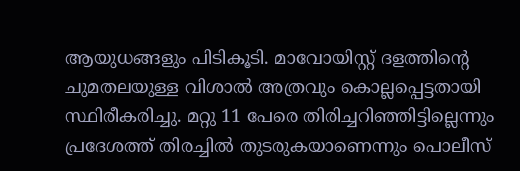ആയുധങ്ങളും പിടികൂടി. മാവോയിസ്റ്റ് ദളത്തിന്റെ ചുമതലയുള്ള വിശാൽ അത്രവും കൊല്ലപ്പെട്ടതായി സ്ഥിരീകരിച്ചു. മറ്റു 11 പേരെ തിരിച്ചറിഞ്ഞിട്ടില്ലെന്നും പ്രദേശത്ത് തിരച്ചിൽ തുടരുകയാണെന്നും പൊലീസ്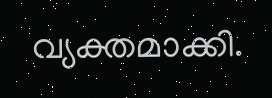വ്യക്തമാക്കി.